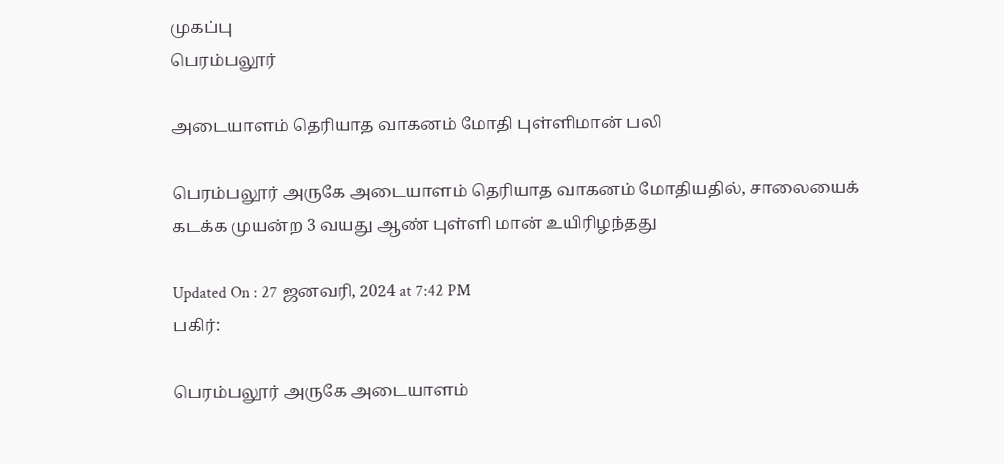முகப்பு
பெரம்பலூர்

அடையாளம் தெரியாத வாகனம் மோதி புள்ளிமான் பலி

பெரம்பலூர் அருகே அடையாளம் தெரியாத வாகனம் மோதியதில், சாலையைக் கடக்க முயன்ற 3 வயது ஆண் புள்ளி மான் உயிரிழந்தது

Updated On : 27 ஜனவரி, 2024 at 7:42 PM
பகிர்:

பெரம்பலூர் அருகே அடையாளம்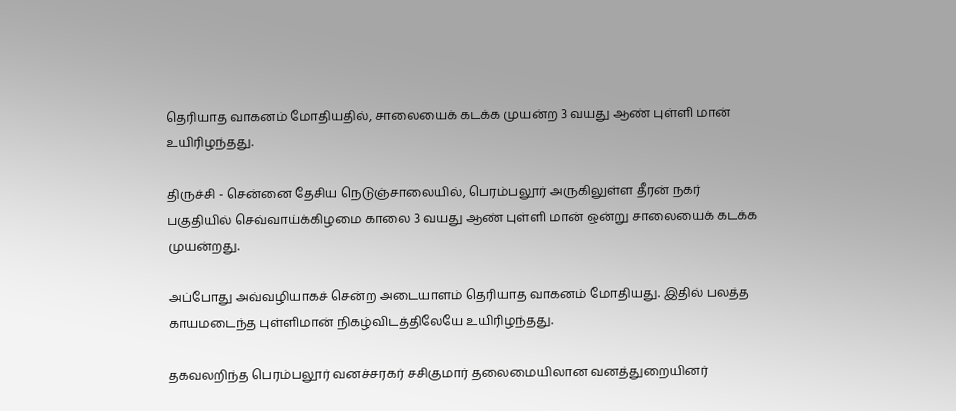தெரியாத வாகனம் மோதியதில், சாலையைக் கடக்க முயன்ற 3 வயது ஆண் புள்ளி மான் உயிரிழந்தது.

திருச்சி - சென்னை தேசிய நெடுஞ்சாலையில், பெரம்பலூர் அருகிலுள்ள தீரன் நகர் பகுதியில் செவ்வாய்க்கிழமை காலை 3 வயது ஆண் புள்ளி மான் ஒன்று சாலையைக் கடக்க முயன்றது.

அப்போது அவ்வழியாகச் சென்ற அடையாளம் தெரியாத வாகனம் மோதியது. இதில் பலத்த காயமடைந்த புள்ளிமான் நிகழ்விடத்திலேயே உயிரிழந்தது.

தகவலறிந்த பெரம்பலூர் வனச்சரகர் சசிகுமார் தலைமையிலான வனத்துறையினர்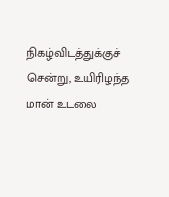நிகழ்விடத்துக்குச் சென்று, உயிரிழந்த மான் உடலை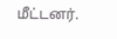மீட்டனர்.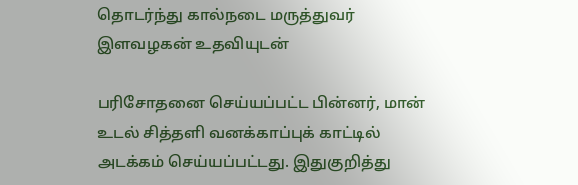தொடர்ந்து கால்நடை மருத்துவர் இளவழகன் உதவியுடன்

பரிசோதனை செய்யப்பட்ட பின்னர், மான் உடல் சித்தளி வனக்காப்புக் காட்டில் அடக்கம் செய்யப்பட்டது. இதுகுறித்து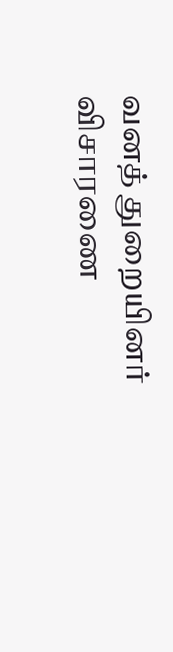வனத் துறையினர் விசாரணை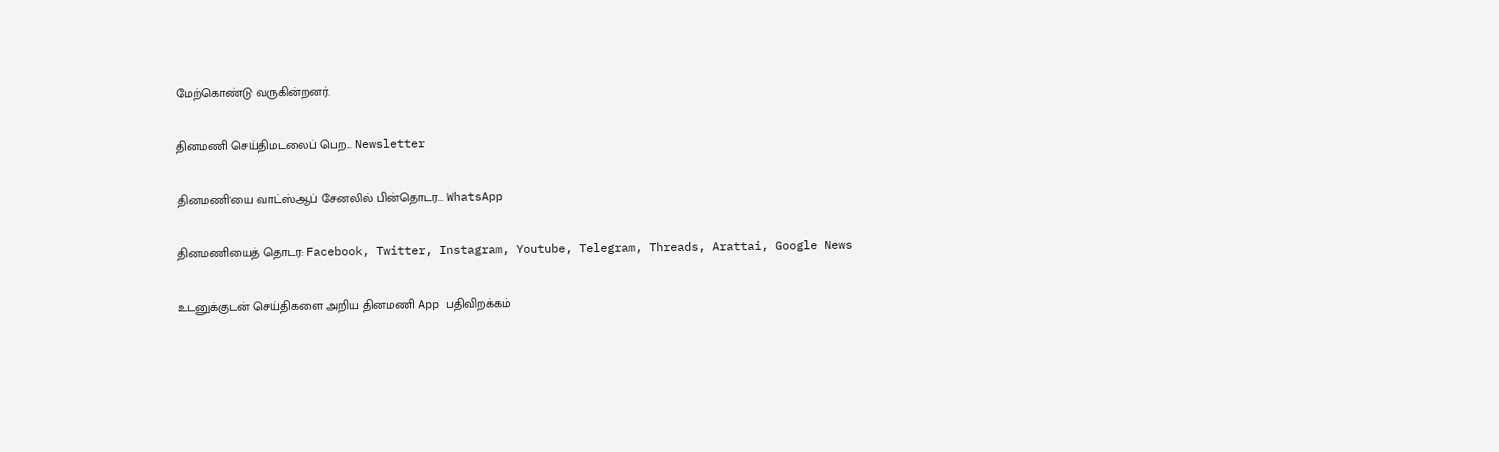மேற்கொண்டு வருகின்றனர்.

தினமணி செய்திமடலைப் பெற... Newsletter

தினமணி'யை வாட்ஸ்ஆப் சேனலில் பின்தொடர... WhatsApp

தினமணியைத் தொடர: Facebook, Twitter, Instagram, Youtube, Telegram, Threads, Arattai, Google News

உடனுக்குடன் செய்திகளை அறிய தினமணி App பதிவிறக்கம்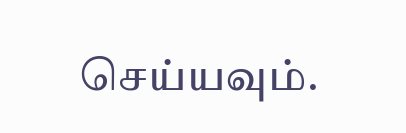செய்யவும்.